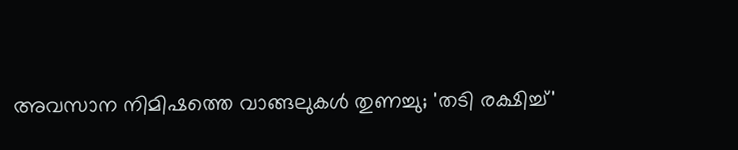അവസാന നിമിഷത്തെ വാങ്ങലുകള്‍ തുണച്ചു; 'തടി രക്ഷിച്ച്'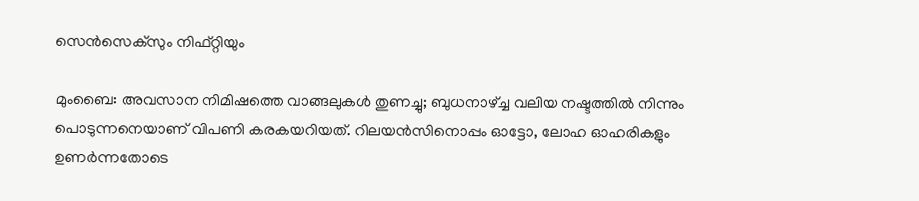സെന്‍സെക്‌സും നിഫ്റ്റിയും

മുംബൈ: അവസാന നിമിഷത്തെ വാങ്ങലുകള്‍ തുണച്ചു; ബുധനാഴ്ച്ച വലിയ നഷ്ടത്തില്‍ നിന്നും പൊടുന്നനെയാണ് വിപണി കരകയറിയത്. റിലയന്‍സിനൊപ്പം ഓട്ടോ, ലോഹ ഓഹരികളും ഉണര്‍ന്നതോടെ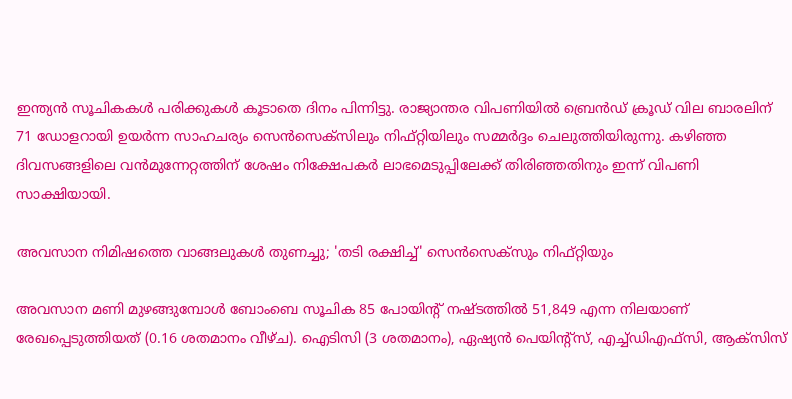ഇന്ത്യന്‍ സൂചികകള്‍ പരിക്കുകള്‍ കൂടാതെ ദിനം പിന്നിട്ടു. രാജ്യാന്തര വിപണിയില്‍ ബ്രെന്‍ഡ് ക്രൂഡ് വില ബാരലിന് 71 ഡോളറായി ഉയര്‍ന്ന സാഹചര്യം സെന്‍സെക്‌സിലും നിഫ്റ്റിയിലും സമ്മര്‍ദ്ദം ചെലുത്തിയിരുന്നു. കഴിഞ്ഞ ദിവസങ്ങളിലെ വന്‍മുന്നേറ്റത്തിന് ശേഷം നിക്ഷേപകര്‍ ലാഭമെടുപ്പിലേക്ക് തിരിഞ്ഞതിനും ഇന്ന് വിപണി സാക്ഷിയായി.

അവസാന നിമിഷത്തെ വാങ്ങലുകള്‍ തുണച്ചു; 'തടി രക്ഷിച്ച്' സെന്‍സെക്‌സും നിഫ്റ്റിയും

അവസാന മണി മുഴങ്ങുമ്പോള്‍ ബോംബെ സൂചിക 85 പോയിന്റ് നഷ്ടത്തില്‍ 51,849 എന്ന നിലയാണ് രേഖപ്പെടുത്തിയത് (0.16 ശതമാനം വീഴ്ച). ഐടിസി (3 ശതമാനം), ഏഷ്യന്‍ പെയിന്റ്‌സ്, എച്ച്ഡിഎഫ്‌സി, ആക്‌സിസ്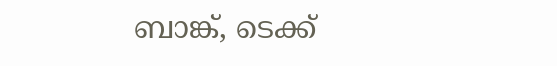ബാങ്ക്, ടെക്ക്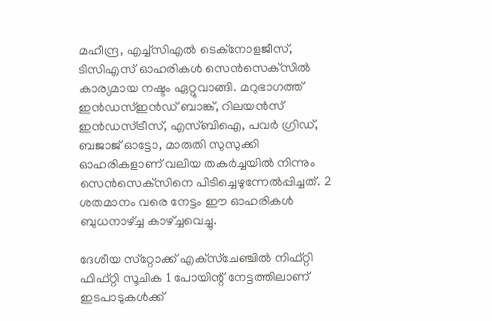മഹീന്ദ്ര, എച്ച്‌സിഎല്‍ ടെക്‌നോളജീസ്, ടിസിഎസ് ഓഹരികള്‍ സെന്‍സെക്‌സില്‍ കാര്യമായ നഷ്ടം ഏറ്റുവാങ്ങി. മറുഭാഗത്ത് ഇന്‍ഡസ്ഇന്‍ഡ് ബാങ്ക്, റിലയന്‍സ് ഇന്‍ഡസ്ട്രീസ്, എസ്ബിഐ, പവര്‍ ഗ്രിഡ്, ബജാജ് ഓട്ടോ, മാരുതി സുസുക്കി ഓഹരികളാണ് വലിയ തകര്‍ച്ചയില്‍ നിന്നും സെന്‍സെക്‌സിനെ പിടിച്ചെഴുന്നേല്‍പ്പിച്ചത്. 2 ശതമാനം വരെ നേട്ടം ഈ ഓഹരികള്‍ ബുധനാഴ്ച്ച കാഴ്ച്ചവെച്ചു.

ദേശീയ സ്‌റ്റോക്ക് എക്‌സ്‌ചേഞ്ചില്‍ നിഫ്റ്റി ഫിഫ്റ്റി സൂചിക 1 പോയിന്റ് നേട്ടത്തിലാണ് ഇടപാടുകള്‍ക്ക്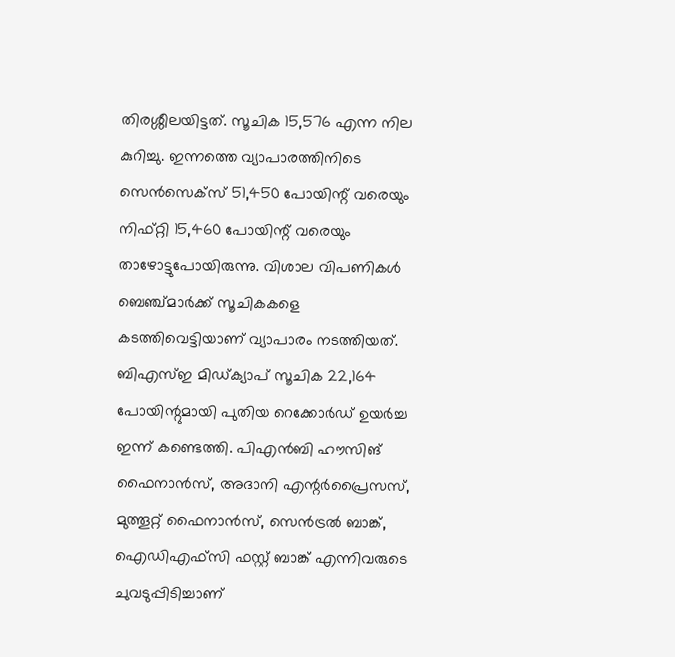തിരശ്ശീലയിട്ടത്. സൂചിക 15,576 എന്ന നില കുറിച്ചു. ഇന്നത്തെ വ്യാപാരത്തിനിടെ സെന്‍സെക്‌സ് 51,450 പോയിന്റ് വരെയും നിഫ്റ്റി 15,460 പോയിന്റ് വരെയും താഴോട്ടുപോയിരുന്നു. വിശാല വിപണികള്‍ ബെഞ്ച്മാര്‍ക്ക് സൂചികകളെ കടത്തിവെട്ടിയാണ് വ്യാപാരം നടത്തിയത്. ബിഎസ്ഇ മിഡ്ക്യാപ് സൂചിക 22,164 പോയിന്റുമായി പുതിയ റെക്കോര്‍ഡ് ഉയര്‍ച്ച ഇന്ന് കണ്ടെത്തി. പിഎന്‍ബി ഹൗസിങ് ഫൈനാന്‍സ്, അദാനി എന്റര്‍പ്രൈസസ്, മുത്തൂറ്റ് ഫൈനാന്‍സ്, സെന്‍ട്രല്‍ ബാങ്ക്, ഐഡിഎഫ്‌സി ഫസ്റ്റ് ബാങ്ക് എന്നിവരുടെ ചുവടുപ്പിടിച്ചാണ്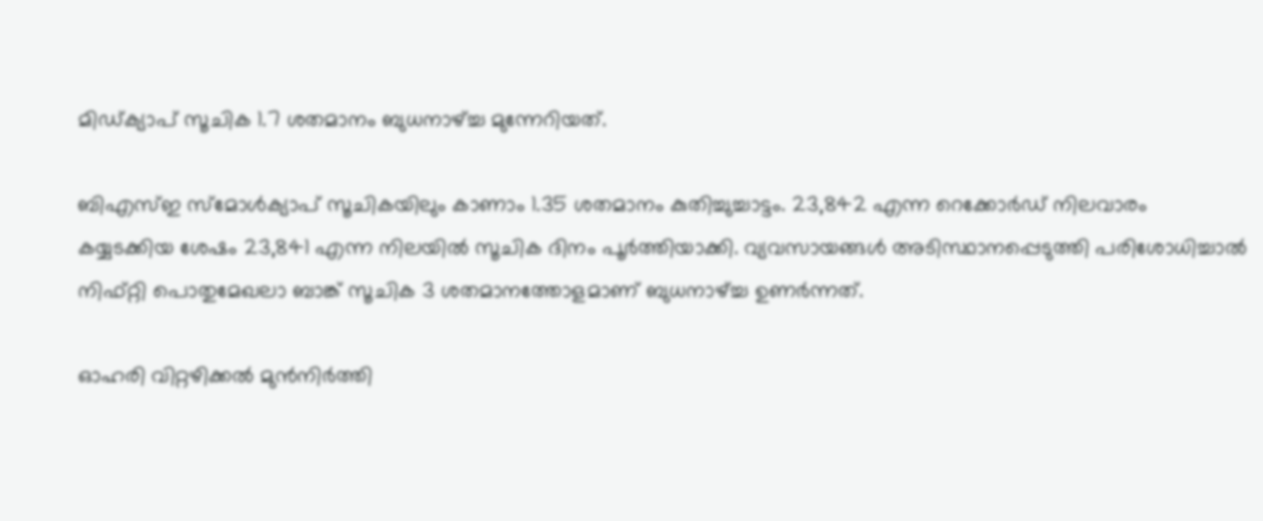മിഡ്ക്യാപ് സൂചിക 1.7 ശതമാനം ബുധനാഴ്ച്ച മുന്നേറിയത്.

ബിഎസ്ഇ സ്‌മോള്‍ക്യാപ് സൂചികയിലും കാണാം 1.35 ശതമാനം കുതിച്ചുച്ചാട്ടം. 23,842 എന്ന റെക്കോര്‍ഡ് നിലവാരം കയ്യടക്കിയ ശേഷം 23,841 എന്ന നിലയില്‍ സൂചിക ദിനം പൂര്‍ത്തിയാക്കി. വ്യവസായങ്ങള്‍ അടിസ്ഥാനപ്പെടുത്തി പരിശോധിച്ചാല്‍ നിഫ്റ്റി പൊതുമേഖലാ ബാങ്ക് സൂചിക 3 ശതമാനത്തോളമാണ് ബുധനാഴ്ച്ച ഉണര്‍ന്നത്.

ഓഹരി വിറ്റഴിക്കല്‍ മുന്‍നിര്‍ത്തി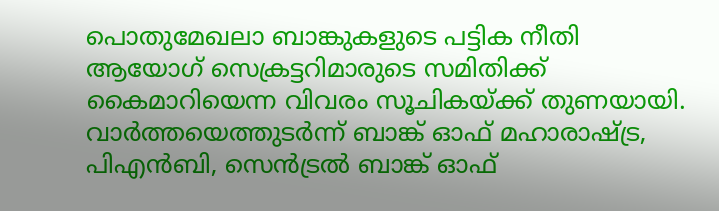പൊതുമേഖലാ ബാങ്കുകളുടെ പട്ടിക നീതി ആയോഗ് സെക്രട്ടറിമാരുടെ സമിതിക്ക് കൈമാറിയെന്ന വിവരം സൂചികയ്ക്ക് തുണയായി. വാര്‍ത്തയെത്തുടര്‍ന്ന് ബാങ്ക് ഓഫ് മഹാരാഷ്ട്ര, പിഎന്‍ബി, സെന്‍ട്രല്‍ ബാങ്ക് ഓഫ്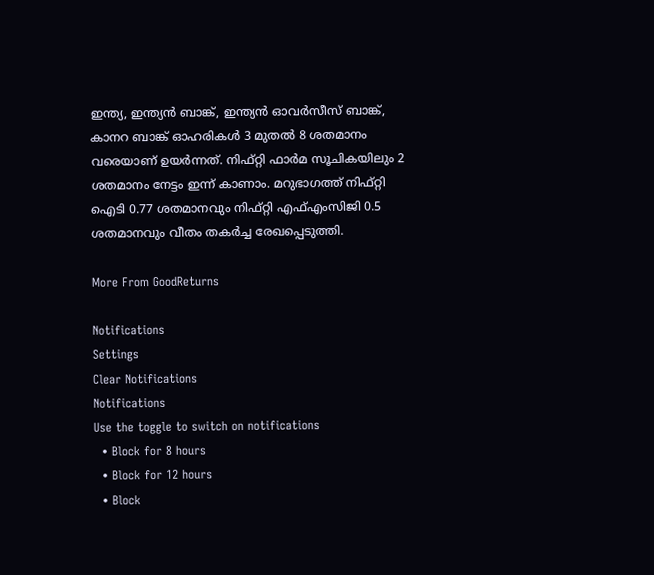ഇന്ത്യ, ഇന്ത്യന്‍ ബാങ്ക്, ഇന്ത്യന്‍ ഓവര്‍സീസ് ബാങ്ക്, കാനറ ബാങ്ക് ഓഹരികള്‍ 3 മുതല്‍ 8 ശതമാനം വരെയാണ് ഉയര്‍ന്നത്. നിഫ്റ്റി ഫാര്‍മ സൂചികയിലും 2 ശതമാനം നേട്ടം ഇന്ന് കാണാം. മറുഭാഗത്ത് നിഫ്റ്റി ഐടി 0.77 ശതമാനവും നിഫ്റ്റി എഫ്എംസിജി 0.5 ശതമാനവും വീതം തകര്‍ച്ച രേഖപ്പെടുത്തി.

More From GoodReturns

Notifications
Settings
Clear Notifications
Notifications
Use the toggle to switch on notifications
  • Block for 8 hours
  • Block for 12 hours
  • Block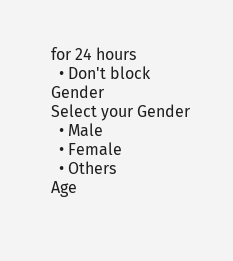for 24 hours
  • Don't block
Gender
Select your Gender
  • Male
  • Female
  • Others
Age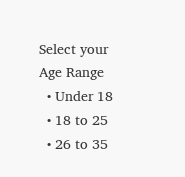Select your Age Range
  • Under 18
  • 18 to 25
  • 26 to 35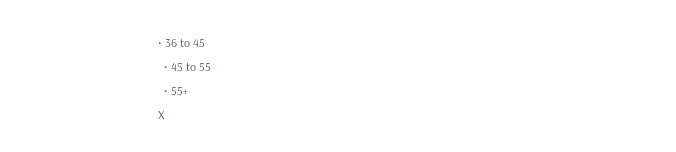• 36 to 45
  • 45 to 55
  • 55+
X